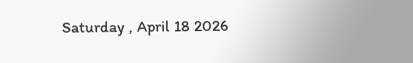Saturday , April 18 2026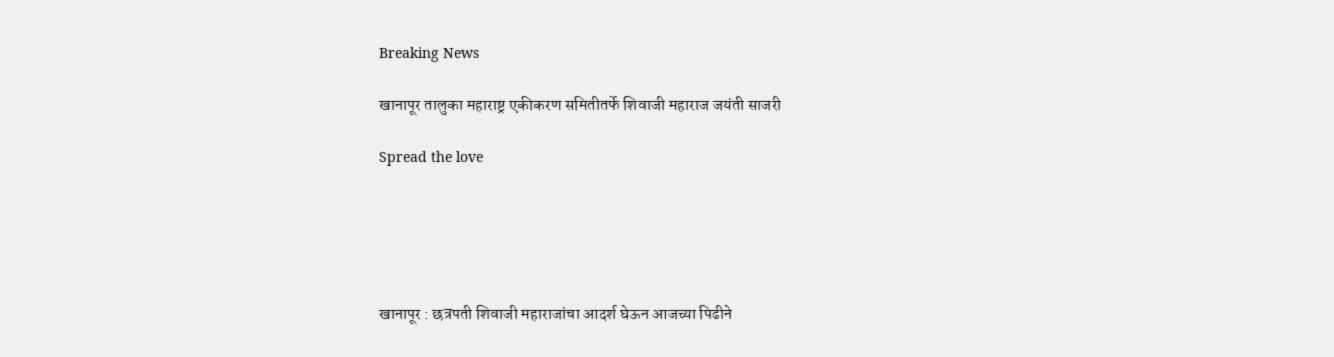Breaking News

खानापूर तालुका महाराष्ट्र एकीकरण समितीतर्फे शिवाजी महाराज जयंती साजरी

Spread the love





खानापूर : छत्रपती शिवाजी महाराजांचा आदर्श घेऊन आजच्या पिढीने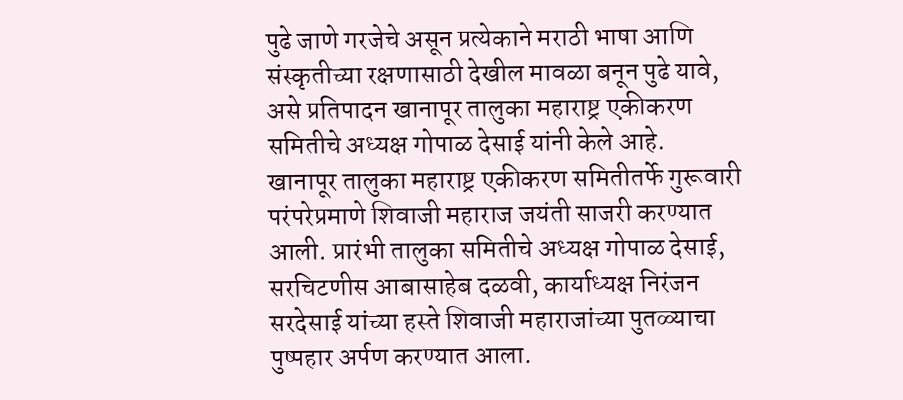पुढे जाणे गरजेचे असून प्रत्येकाने मराठी भाषा आणि संस्कृतीच्या रक्षणासाठी देखील मावळा बनून पुढे यावे, असे प्रतिपादन खानापूर तालुका महाराष्ट्र एकीकरण समितीचे अध्यक्ष गोपाळ देसाई यांनी केले आहे.
खानापूर तालुका महाराष्ट्र एकीकरण समितीतर्फे गुरूवारी परंपरेप्रमाणे शिवाजी महाराज जयंती साजरी करण्यात आली. प्रारंभी तालुका समितीचे अध्यक्ष गोपाळ देसाई, सरचिटणीस आबासाहेब दळवी, कार्याध्यक्ष निरंजन सरदेसाई यांच्या हस्ते शिवाजी महाराजांच्या पुतळ्याचा पुष्पहार अर्पण करण्यात आला.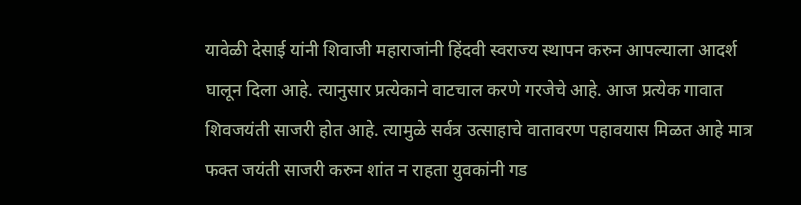यावेळी देसाई यांनी शिवाजी महाराजांनी हिंदवी स्वराज्य स्थापन करुन आपल्याला आदर्श घालून दिला आहे. त्यानुसार प्रत्येकाने वाटचाल करणे गरजेचे आहे. आज प्रत्येक गावात शिवजयंती साजरी होत आहे. त्यामुळे सर्वत्र उत्साहाचे वातावरण पहावयास मिळत आहे मात्र फक्त जयंती साजरी करुन शांत न राहता युवकांनी गड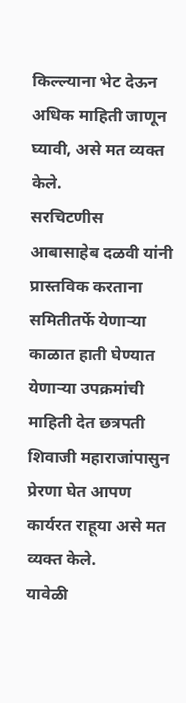किल्ल्याना भेट देऊन अधिक माहिती जाणून घ्यावी, असे मत व्यक्त केले.
सरचिटणीस आबासाहेब दळवी यांनी प्रास्तविक करताना समितीतर्फे येणाऱ्या काळात हाती घेण्यात येणाऱ्या उपक्रमांची माहिती देत छत्रपती शिवाजी महाराजांपासुन प्रेरणा घेत आपण कार्यरत राहूया असे मत व्यक्त केले.
यावेळी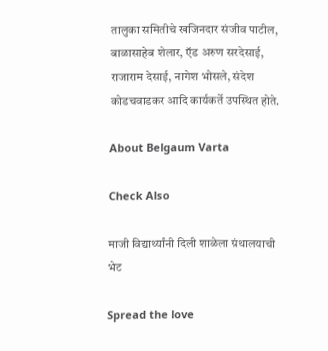तालुका समितीचे खजिनदार संजीव पाटील, बाळासाहेब शेलार, ऍड अरुण सरदेसाई, राजाराम देसाई, नागेश भोसले, संदेश कोडचवाडकर आदि कार्यकर्ते उपस्थित होते.

About Belgaum Varta

Check Also

माजी विद्यार्थ्यांनी दिली शाळेला ग्रंथालयाची भेट

Spread the love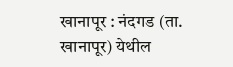खानापूर : नंदगड (ता. खानापूर) येथील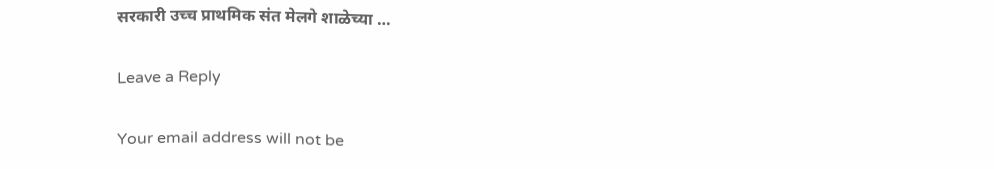सरकारी उच्च प्राथमिक संत मेलगे शाळेच्या …

Leave a Reply

Your email address will not be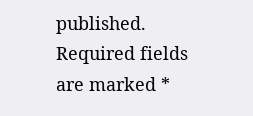published. Required fields are marked *